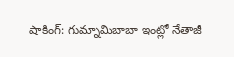షాకింగ్: గుమ్నామిబాబా ఇంట్లో నేతాజీ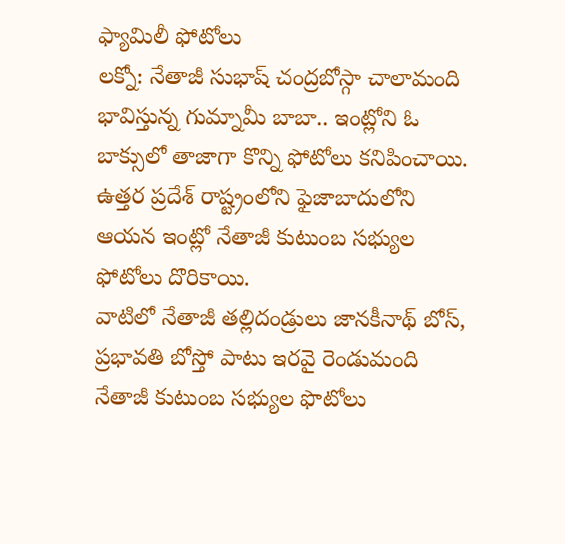ఫ్యామిలీ ఫోటోలు
లక్నో: నేతాజీ సుభాష్ చంద్రబోస్గా చాలామంది భావిస్తున్న గుమ్నామీ బాబా.. ఇంట్లోని ఓ బాక్సులో తాజాగా కొన్ని ఫోటోలు కనిపించాయి. ఉత్తర ప్రదేశ్ రాష్ట్రంలోని ఫైజాబాదులోని ఆయన ఇంట్లో నేతాజీ కుటుంబ సభ్యుల ఫోటోలు దొరికాయి.
వాటిలో నేతాజీ తల్లిదండ్రులు జానకీనాథ్ బోస్, ప్రభావతి బోస్తో పాటు ఇరవై రెండుమంది నేతాజీ కుటుంబ సభ్యుల ఫొటోలు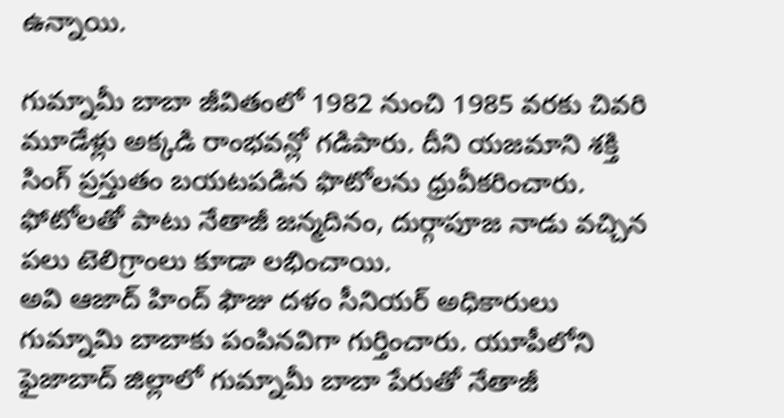ఉన్నాయి.

గుమ్నామీ బాబా జీవితంలో 1982 నుంచి 1985 వరకు చివరి మూడేళ్లు అక్కడి రాంభవన్లో గడిపారు. దీని యజమాని శక్తి సింగ్ ప్రస్తుతం బయటపడిన ఫొటోలను ధ్రువీకరించారు. ఫోటోలతో పాటు నేతాజీ జన్మదినం, దుర్గాపూజ నాడు వచ్చిన పలు టెలిగ్రాంలు కూడా లభించాయి.
అవి ఆజాద్ హింద్ ఫౌజు దళం సీనియర్ అధికారులు గుమ్నామి బాబాకు పంపినవిగా గుర్తించారు. యూపీలోని ఫైజాబాద్ జిల్లాలో గుమ్నామీ బాబా పేరుతో నేతాజీ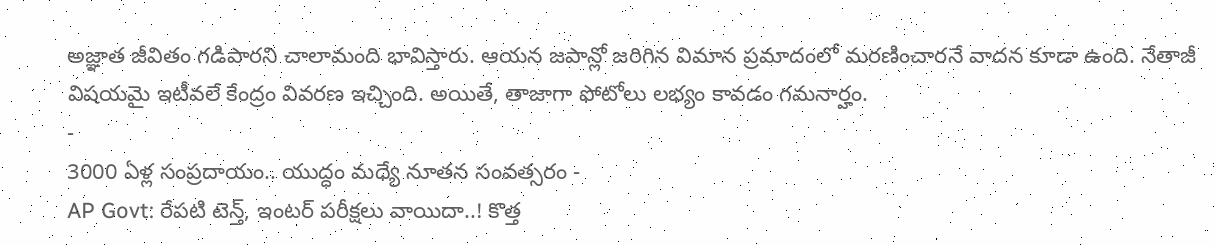అజ్ఞాత జీవితం గడిపారని చాలామంది భావిస్తారు. ఆయన జపాన్లో జరిగిన విమాన ప్రమాదంలో మరణించారనే వాదన కూడా ఉంది. నేతాజీ విషయమై ఇటీవలే కేంద్రం వివరణ ఇచ్చింది. అయితే, తాజాగా ఫోటోలు లభ్యం కావడం గమనార్హం.
-
3000 ఏళ్ల సంప్రదాయం.. యుద్ధం మధ్యే నూతన సంవత్సరం -
AP Govt: రేపటి టెన్త్, ఇంటర్ పరీక్షలు వాయిదా..! కొత్త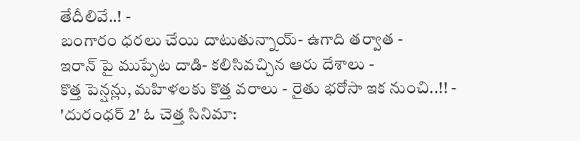తేదీలివే..! -
బంగారం ధరలు చేయి దాటుతున్నాయ్- ఉగాది తర్వాత -
ఇరాన్ పై ముప్పేట దాడి- కలిసివచ్చిన ఆరు దేశాలు -
కొత్త పెన్షన్లు, మహిళలకు కొత్త వరాలు - రైతు భరోసా ఇక నుంచి..!! -
'దురంధర్ 2' ఓ చెత్త సినిమా: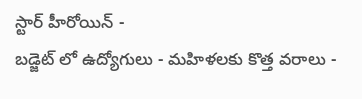స్టార్ హీరోయిన్ -
బడ్జెట్ లో ఉద్యోగులు - మహిళలకు కొత్త వరాలు -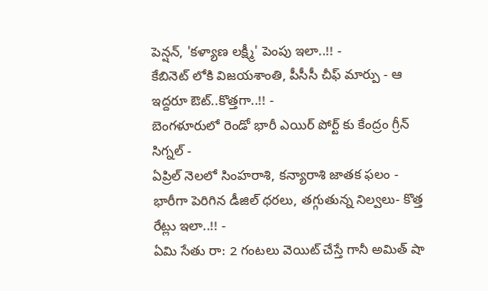పెన్షన్, 'కళ్యాణ లక్ష్మీ' పెంపు ఇలా..!! -
కేబినెట్ లోకి విజయశాంతి, పీసీసీ చీఫ్ మార్పు - ఆ ఇద్దరూ ఔట్..కొత్తగా..!! -
బెంగళూరులో రెండో భారీ ఎయిర్ పోర్ట్ కు కేంద్రం గ్రీన్ సిగ్నల్ -
ఏప్రిల్ నెలలో సింహరాశి, కన్యారాశి జాతక ఫలం -
భారీగా పెరిగిన డీజిల్ ధరలు, తగ్గుతున్న నిల్వలు- కొత్త రేట్లు ఇలా..!! -
ఏమి సేతు రా: 2 గంటలు వెయిట్ చేస్తే గానీ అమిత్ షా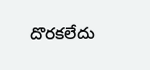దొరకలేదు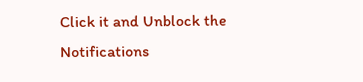Click it and Unblock the Notifications